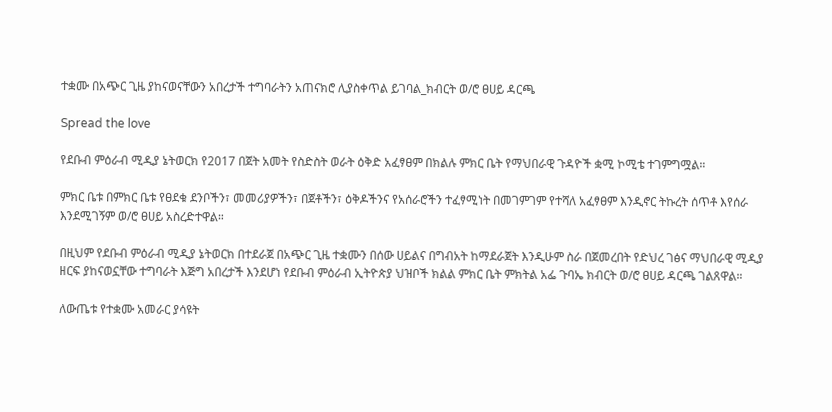ተቋሙ በአጭር ጊዜ ያከናወናቸውን አበረታች ተግባራትን አጠናክሮ ሊያስቀጥል ይገባል_ክብርት ወ/ሮ ፀሀይ ዳርጫ

Spread the love

የደቡብ ምዕራብ ሚዲያ ኔትወርክ የ2017 በጀት አመት የስድስት ወራት ዕቅድ አፈፃፀም በክልሉ ምክር ቤት የማህበራዊ ጉዳዮች ቋሚ ኮሚቴ ተገምግሟል።

ምክር ቤቱ በምክር ቤቱ የፀደቁ ደንቦችን፣ መመሪያዎችን፣ በጀቶችን፣ ዕቅዶችንና የአሰራሮችን ተፈፃሚነት በመገምገም የተሻለ አፈፃፀም እንዲኖር ትኩረት ሰጥቶ እየሰራ እንደሚገኝም ወ/ሮ ፀሀይ አስረድተዋል።

በዚህም የደቡብ ምዕራብ ሚዲያ ኔትወርክ በተደራጀ በአጭር ጊዜ ተቋሙን በሰው ሀይልና በግብአት ከማደራጀት እንዲሁም ስራ በጀመረበት የድህረ ገፅና ማህበራዊ ሚዲያ ዘርፍ ያከናወኗቸው ተግባራት እጅግ አበረታች እንደሆነ የደቡብ ምዕራብ ኢትዮጵያ ህዝቦች ክልል ምክር ቤት ምክትል አፌ ጉባኤ ክብርት ወ/ሮ ፀሀይ ዳርጫ ገልጸዋል።

ለውጤቱ የተቋሙ አመራር ያሳዩት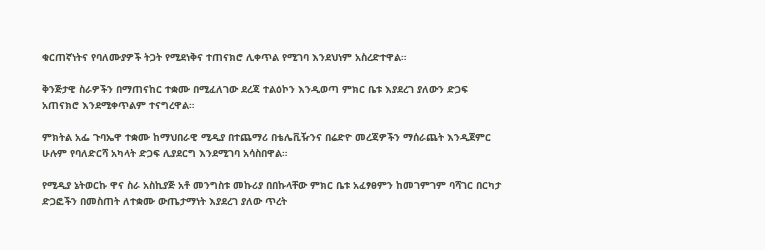ቁርጠኛነትና የባለሙያዎች ትጋት የሚደነቅና ተጠናክሮ ሊቀጥል የሚገባ እንደህነም አስረድተዋል።

ቅንጅታዊ ስራዎችን በማጠናከር ተቋሙ በሚፈለገው ደረጃ ተልዕኮን እንዲወጣ ምክር ቤቱ እያደረገ ያለውን ድጋፍ አጠናክሮ እንደሚቀጥልም ተናግረዋል።

ምክትል አፌ ጉባኤዋ ተቋሙ ከማህበራዊ ሚዲያ በተጨማሪ በቴሌቪዥንና በሬድዮ መረጃዎችን ማሰራጨት እንዲጀምር ሁሉም የባለድርሻ አካላት ድጋፍ ሊያደርግ እንደሚገባ አሳስበዋል።

የሚዲያ ኔትወርኩ ዋና ስራ አስኪያጅ አቶ መንግስቱ መኩሪያ በበኩላቸው ምክር ቤቱ አፈፃፀምን ከመገምገም ባሻገር በርካታ ድጋፎችን በመስጠት ለተቋሙ ውጤታማነት እያደረገ ያለው ጥረት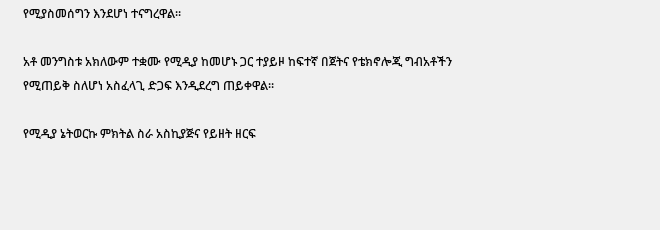የሚያስመሰግን እንደሆነ ተናግረዋል።

አቶ መንግስቱ አክለውም ተቋሙ የሚዲያ ከመሆኑ ጋር ተያይዞ ከፍተኛ በጀትና የቴክኖሎጂ ግብአቶችን የሚጠይቅ ስለሆነ አስፈላጊ ድጋፍ እንዲደረግ ጠይቀዋል።

የሚዲያ ኔትወርኩ ምክትል ስራ አስኪያጅና የይዘት ዘርፍ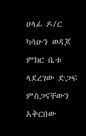ሀላፊ ዶ/ር ካሳሁን ወዳጆ ምክር ቤቱ ላደረገው ድጋፍ ምስጋናቸውን አቅርበው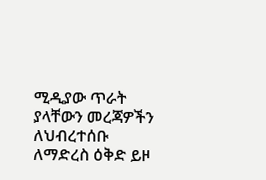ሚዲያው ጥራት ያላቸውን መረጃዎችን ለህብረተሰቡ ለማድረስ ዕቅድ ይዞ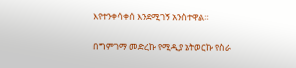እየተንቀሳቀሰ እንደሚገኝ አንስተዋል።

በግምገማ መድረኩ የሚዲያ ኔትወርኩ የስራ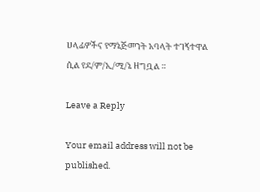ሀላፊዎችና የማኔጅመንት አባላት ተገኝተዋል ሲል የደ/ም/ኢ/ሚ/ኔ ዘግቧል ።

Leave a Reply

Your email address will not be published.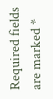Required fields are marked *